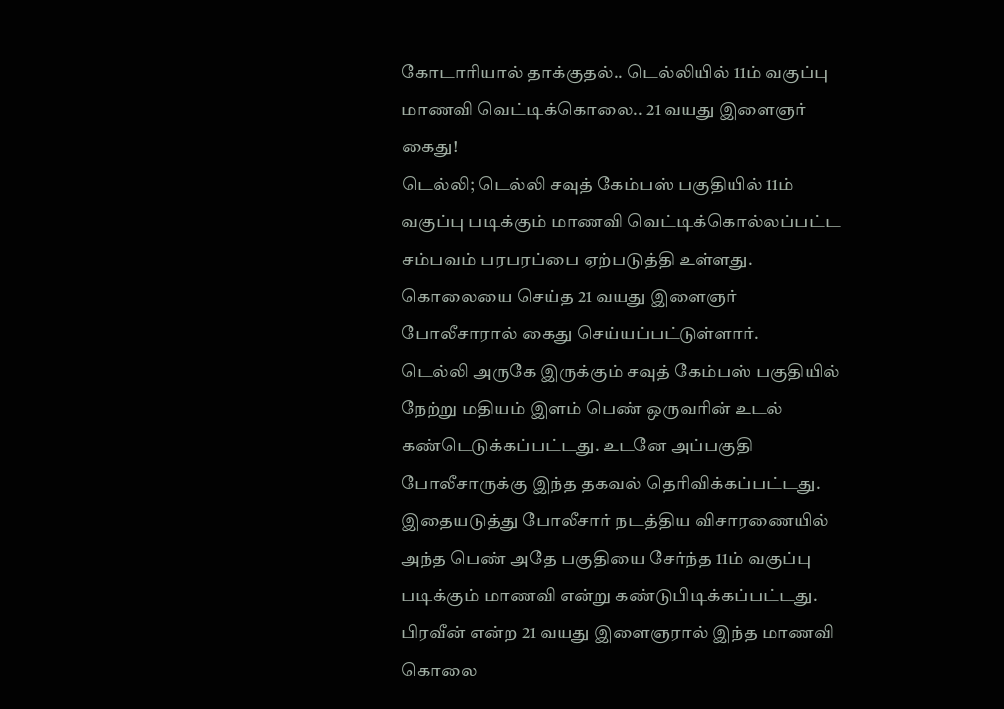கோடாரியால் தாக்குதல்.. டெல்லியில் 11ம் வகுப்பு மாணவி வெட்டிக்கொலை.. 21 வயது இளைஞர் கைது!
டெல்லி; டெல்லி சவுத் கேம்பஸ் பகுதியில் 11ம் வகுப்பு படிக்கும் மாணவி வெட்டிக்கொல்லப்பட்ட சம்பவம் பரபரப்பை ஏற்படுத்தி உள்ளது. கொலையை செய்த 21 வயது இளைஞர் போலீசாரால் கைது செய்யப்பட்டுள்ளார்.
டெல்லி அருகே இருக்கும் சவுத் கேம்பஸ் பகுதியில் நேற்று மதியம் இளம் பெண் ஒருவரின் உடல் கண்டெடுக்கப்பட்டது. உடனே அப்பகுதி போலீசாருக்கு இந்த தகவல் தெரிவிக்கப்பட்டது.
இதையடுத்து போலீசார் நடத்திய விசாரணையில் அந்த பெண் அதே பகுதியை சேர்ந்த 11ம் வகுப்பு படிக்கும் மாணவி என்று கண்டுபிடிக்கப்பட்டது. பிரவீன் என்ற 21 வயது இளைஞரால் இந்த மாணவி கொலை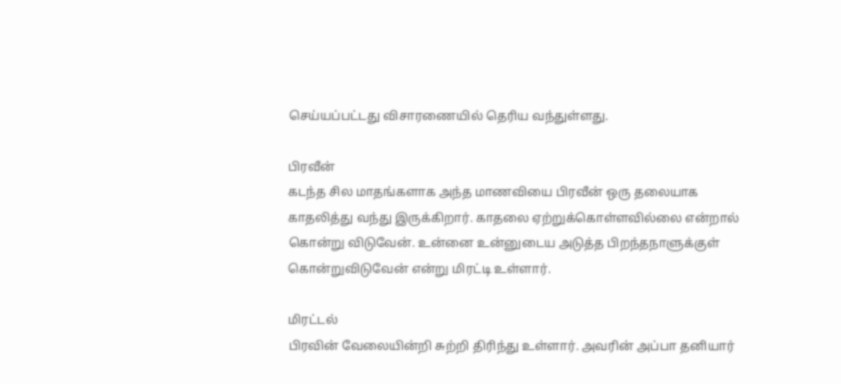செய்யப்பட்டது விசாரணையில் தெரிய வந்துள்ளது.

பிரவீன்
கடந்த சில மாதங்களாக அந்த மாணவியை பிரவீன் ஒரு தலையாக காதலித்து வந்து இருக்கிறார். காதலை ஏற்றுக்கொள்ளவில்லை என்றால் கொன்று விடுவேன். உன்னை உன்னுடைய அடுத்த பிறந்தநாளுக்குள் கொன்றுவிடுவேன் என்று மிரட்டி உள்ளார்.

மிரட்டல்
பிரவின் வேலையின்றி சுற்றி திரிந்து உள்ளார். அவரின் அப்பா தனியார்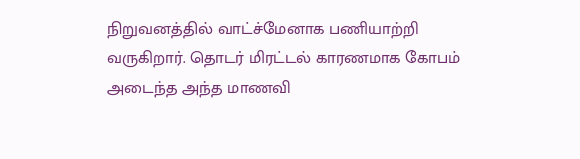நிறுவனத்தில் வாட்ச்மேனாக பணியாற்றி வருகிறார். தொடர் மிரட்டல் காரணமாக கோபம் அடைந்த அந்த மாணவி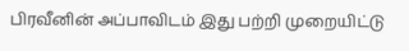பிரவீனின் அப்பாவிடம் இது பற்றி முறையிட்டு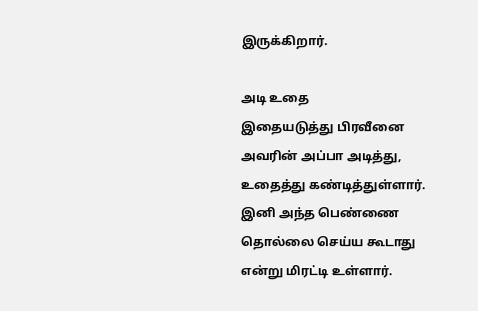இருக்கிறார்.

அடி உதை
இதையடுத்து பிரவீனை அவரின் அப்பா அடித்து, உதைத்து கண்டித்துள்ளார். இனி அந்த பெண்ணை தொல்லை செய்ய கூடாது என்று மிரட்டி உள்ளார்.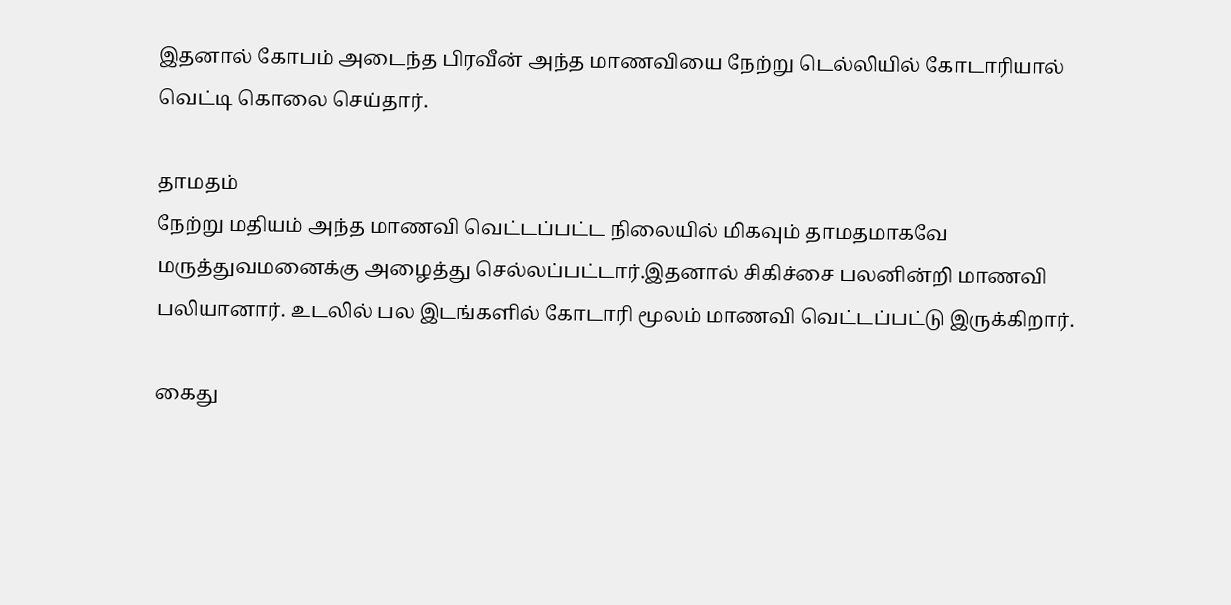இதனால் கோபம் அடைந்த பிரவீன் அந்த மாணவியை நேற்று டெல்லியில் கோடாரியால் வெட்டி கொலை செய்தார்.

தாமதம்
நேற்று மதியம் அந்த மாணவி வெட்டப்பட்ட நிலையில் மிகவும் தாமதமாகவே மருத்துவமனைக்கு அழைத்து செல்லப்பட்டார்.இதனால் சிகிச்சை பலனின்றி மாணவி பலியானார். உடலில் பல இடங்களில் கோடாரி மூலம் மாணவி வெட்டப்பட்டு இருக்கிறார்.

கைது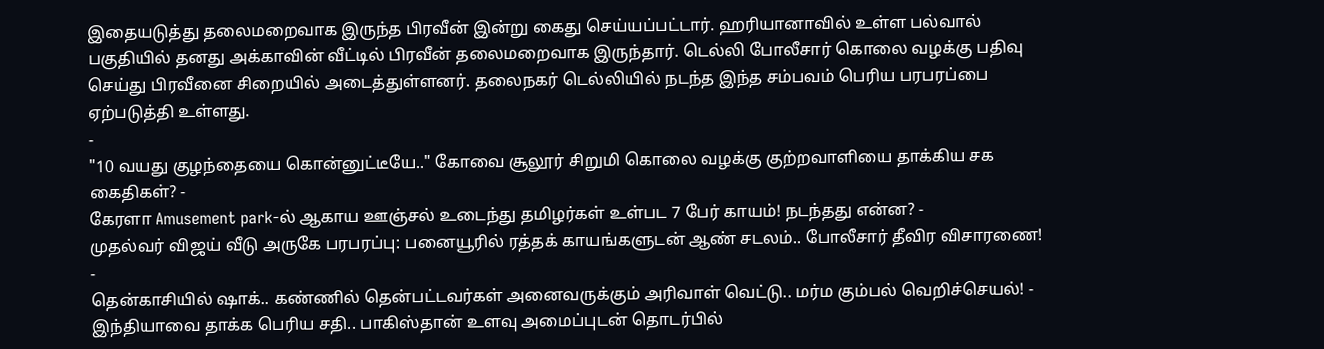இதையடுத்து தலைமறைவாக இருந்த பிரவீன் இன்று கைது செய்யப்பட்டார். ஹரியானாவில் உள்ள பல்வால் பகுதியில் தனது அக்காவின் வீட்டில் பிரவீன் தலைமறைவாக இருந்தார். டெல்லி போலீசார் கொலை வழக்கு பதிவு செய்து பிரவீனை சிறையில் அடைத்துள்ளனர். தலைநகர் டெல்லியில் நடந்த இந்த சம்பவம் பெரிய பரபரப்பை ஏற்படுத்தி உள்ளது.
-
"10 வயது குழந்தையை கொன்னுட்டீயே.." கோவை சூலூர் சிறுமி கொலை வழக்கு குற்றவாளியை தாக்கிய சக கைதிகள்? -
கேரளா Amusement park-ல் ஆகாய ஊஞ்சல் உடைந்து தமிழர்கள் உள்பட 7 பேர் காயம்! நடந்தது என்ன? -
முதல்வர் விஜய் வீடு அருகே பரபரப்பு: பனையூரில் ரத்தக் காயங்களுடன் ஆண் சடலம்.. போலீசார் தீவிர விசாரணை! -
தென்காசியில் ஷாக்.. கண்ணில் தென்பட்டவர்கள் அனைவருக்கும் அரிவாள் வெட்டு.. மர்ம கும்பல் வெறிச்செயல்! -
இந்தியாவை தாக்க பெரிய சதி.. பாகிஸ்தான் உளவு அமைப்புடன் தொடர்பில்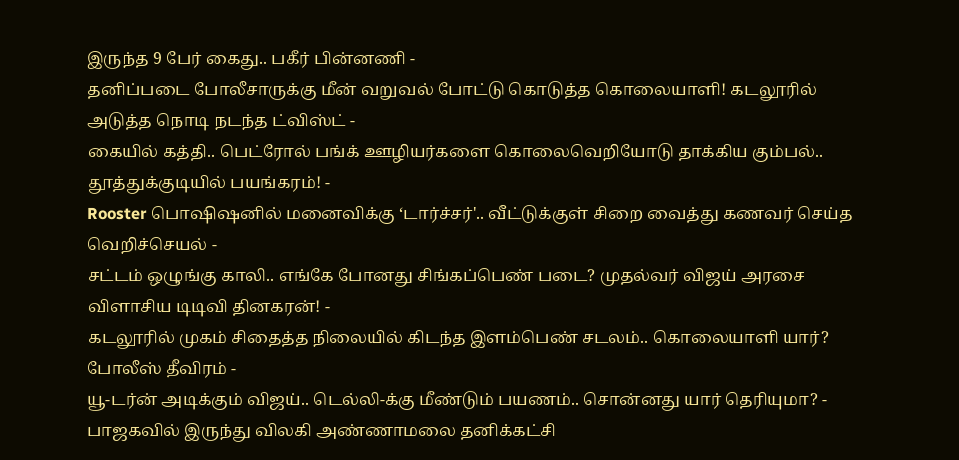இருந்த 9 பேர் கைது.. பகீர் பின்னணி -
தனிப்படை போலீசாருக்கு மீன் வறுவல் போட்டு கொடுத்த கொலையாளி! கடலூரில் அடுத்த நொடி நடந்த ட்விஸ்ட் -
கையில் கத்தி.. பெட்ரோல் பங்க் ஊழியர்களை கொலைவெறியோடு தாக்கிய கும்பல்.. தூத்துக்குடியில் பயங்கரம்! -
Rooster பொஷிஷனில் மனைவிக்கு ‘டார்ச்சர்'.. வீட்டுக்குள் சிறை வைத்து கணவர் செய்த வெறிச்செயல் -
சட்டம் ஒழுங்கு காலி.. எங்கே போனது சிங்கப்பெண் படை? முதல்வர் விஜய் அரசை விளாசிய டிடிவி தினகரன்! -
கடலூரில் முகம் சிதைத்த நிலையில் கிடந்த இளம்பெண் சடலம்.. கொலையாளி யார்? போலீஸ் தீவிரம் -
யூ-டர்ன் அடிக்கும் விஜய்.. டெல்லி-க்கு மீண்டும் பயணம்.. சொன்னது யார் தெரியுமா? -
பாஜகவில் இருந்து விலகி அண்ணாமலை தனிக்கட்சி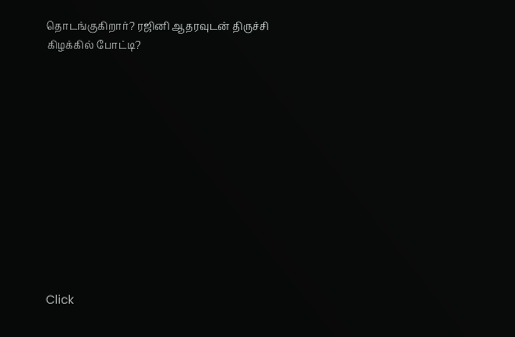தொடங்குகிறார்? ரஜினி ஆதரவுடன் திருச்சி கிழக்கில் போட்டி?












Click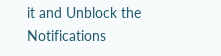it and Unblock the Notifications